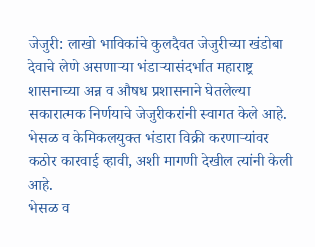जेजुरी: लाखो भाविकांचे कुलदैवत जेजुरीच्या खंडोबा देवाचे लेणे असणाऱ्या भंडाऱ्यासंदर्भात महाराष्ट्र शासनाच्या अन्न व औषध प्रशासनाने घेतलेल्या सकारात्मक निर्णयाचे जेजुरीकरांनी स्वागत केले आहे. भेसळ व केमिकलयुक्त भंडारा विक्री करणाऱ्यांवर कठोर कारवाई व्हावी, अशी मागणी देखील त्यांनी केली आहे.
भेसळ व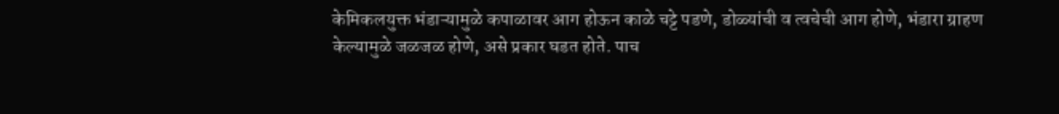केमिकलयुक्त भंडाऱ्यामुळे कपाळावर आग होऊन काळे चट्टे पडणे, डोळ्यांची व त्वचेची आग होणे, भंडारा ग्राहण केल्यामुळे जळजळ होणे, असे प्रकार घडत होते. पाच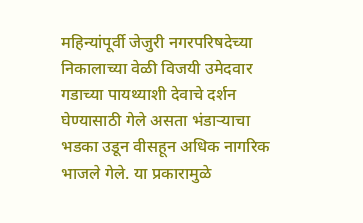महिन्यांपूर्वी जेजुरी नगरपरिषदेच्या निकालाच्या वेळी विजयी उमेदवार गडाच्या पायथ्याशी देवाचे दर्शन घेण्यासाठी गेले असता भंडाऱ्याचा भडका उडून वीसहून अधिक नागरिक भाजले गेले. या प्रकारामुळे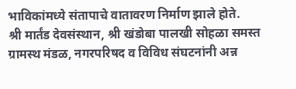भाविकांमध्ये संतापाचे वातावरण निर्माण झाले होते.
श्री मार्तंड देवसंस्थान, श्री खंडोबा पालखी सोहळा समस्त ग्रामस्थ मंडळ, नगरपरिषद व विविध संघटनांनी अन्न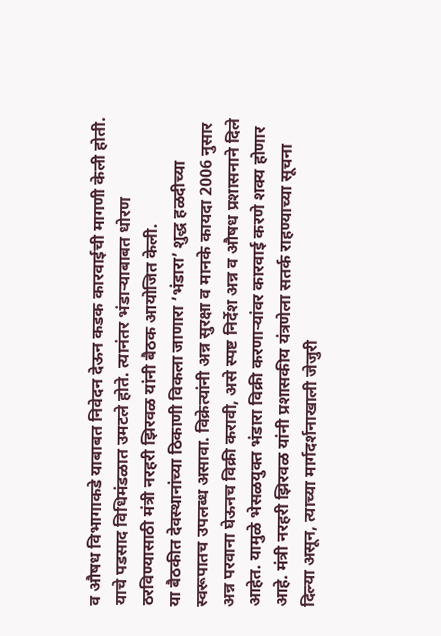व औषध विभागाकडे याबाबत निवेदन देऊन कडक कारवाईची मागणी केली होती. याचे पडसाद विधिमंडळात उमटले होते. त्यानंतर भंडाऱ्याबाबत धोरण ठरविण्यासाठी मंत्री नरहरी झिरवळ यांनी बैठक आयोजित केली.
या बैठकीत देवस्थानांच्या ठिकाणी विकला जाणारा ’भंडारा’ शुद्ध हळदीच्या स्वरूपातच उपलब्ध असावा. विक्रेत्यांनी अन्न सुरक्षा व मानके कायदा 2006 नुसार अन्न परवाना घेऊनच विक्री करावी, असे स्पष्ट निर्देश अन्न व औषध प्रशासनाने दिले आहेत. यामुळे भेसळयुक्त भंडारा विक्री करणाऱ्यांवर कारवाई करणे शक्य होणार आहे. मंत्री नरहरी झिरवळ यांनी प्रशासकीय यंत्रणेला सतर्क राहण्याच्या सूचना दिल्या असून, त्याच्या मार्गदर्शनाखाली जेजुरी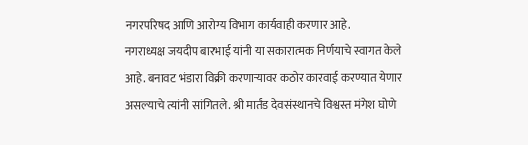नगरपरिषद आणि आरोग्य विभाग कार्यवाही करणार आहे.
नगराध्यक्ष जयदीप बारभाई यांनी या सकारात्मक निर्णयाचे स्वागत केले आहे. बनावट भंडारा विक्री करणाऱ्यावर कठोर कारवाई करण्यात येणार असल्याचे त्यांनी सांगितले. श्री मार्तंड देवसंस्थानचे विश्वस्त मंगेश घोणे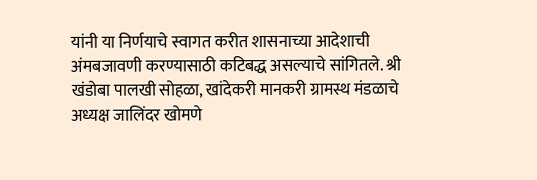यांनी या निर्णयाचे स्वागत करीत शासनाच्या आदेशाची अंमबजावणी करण्यासाठी कटिबद्ध असल्याचे सांगितले. श्री खंडोबा पालखी सोहळा, खांदेकरी मानकरी ग्रामस्थ मंडळाचे अध्यक्ष जालिंदर खोमणे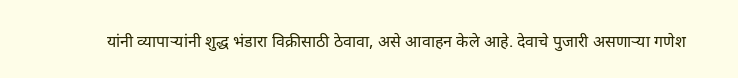यांनी व्यापाऱ्यांनी शुद्ध भंडारा विक्रीसाठी ठेवावा, असे आवाहन केले आहे. देवाचे पुजारी असणाऱ्या गणेश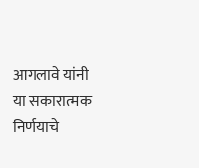आगलावे यांनी या सकारात्मक निर्णयाचे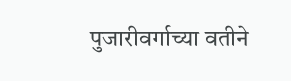पुजारीवर्गाच्या वतीने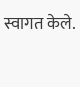स्वागत केले.